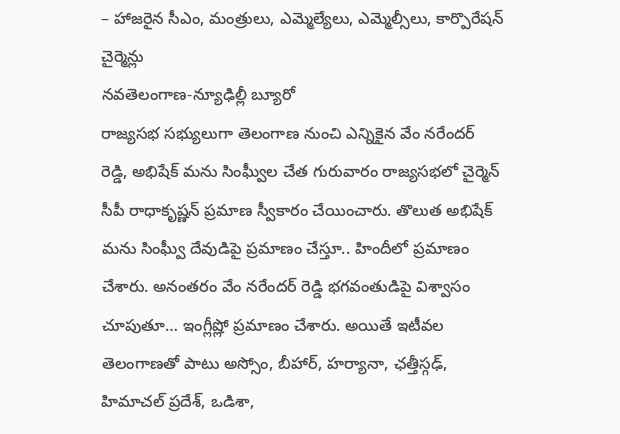– హాజరైన సీఎం, మంత్రులు, ఎమ్మెల్యేలు, ఎమ్మెల్సీలు, కార్పొరేషన్ చైర్మెన్లు
నవతెలంగాణ-న్యూఢిల్లీ బ్యూరో
రాజ్యసభ సభ్యులుగా తెలంగాణ నుంచి ఎన్నికైన వేం నరేందర్ రెడ్డి, అభిషేక్ మను సింఘ్వీల చేత గురువారం రాజ్యసభలో చైర్మెన్ సీపీ రాధాకృష్ణన్ ప్రమాణ స్వీకారం చేయించారు. తొలుత అభిషేక్ మను సింఘ్వీ దేవుడిపై ప్రమాణం చేస్తూ.. హిందీలో ప్రమాణం చేశారు. అనంతరం వేం నరేందర్ రెడ్డి భగవంతుడిపై విశ్వాసం చూపుతూ… ఇంగ్లీష్లో ప్రమాణం చేశారు. అయితే ఇటీవల తెలంగాణతో పాటు అస్సోం, బీహార్, హర్యానా, ఛత్తీస్గఢ్, హిమాచల్ ప్రదేశ్, ఒడిశా,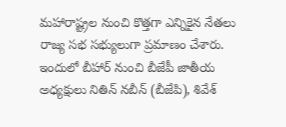మహారాష్ట్రల నుంచి కొత్తగా ఎన్నికైన నేతలు రాజ్య సభ సభ్యులుగా ప్రమాణం చేశారు. ఇందులో బీహార్ నుంచి బీజేపీ జాతీయ అధ్యక్షులు నితిన్ నబీన్ (బీజేపి), శివేశ్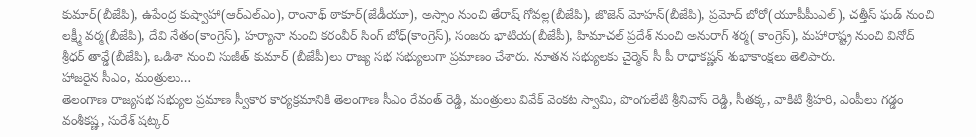కుమార్(బీజేపి), ఉపేంద్ర కుష్వాహా(ఆర్ఎల్ఎం), రాంనాథ్ ఠాకూర్(జేడీయూ), అస్సాం నుంచి తేరాష్ గోవల్ల(బీజేపి), జొజెన్ మోహన్(బీజేపి), ప్రమోద్ బోరో(యూపీపీుఎల్), చత్తీస్ ఘడ్ నుంచి లక్ష్మీ వర్మ(బీజేపి), దేవి నేతం(కాంగ్రెస్), హర్యానా నుంచి కరంవీర్ సింగ్ బోధ్(కాంగ్రెస్), సంజరు భాటియ(బీజేపీ), హిమాచల్ ప్రదేశ్ నుంచి అనురాగ్ శర్మ( కాంగ్రెస్), మహారాష్ట్ర నుంచి వినోద్ శ్రీధర్ తావ్డే(బీజేపి), ఒడిశా నుంచి సుజీత్ కుమార్ (బీజేపీ)లు రాజ్య సభ సభ్యులుగా ప్రమాణం చేశారు. నూతన సభ్యులకు చైర్మెన్ సీ పీ రాధాకష్ణన్ శుభాకాంక్షలు తెలిపారు.
హాజరైన సీఎం, మంత్రులు…
తెలంగాణ రాజ్యసభ సభ్యుల ప్రమాణ స్వీకార కార్యక్రమానికి తెలంగాణ సీఎం రేవంత్ రెడ్డి, మంత్రులు వివేక్ వెంకట స్వామి, పొంగులేటి శ్రీనివాస్ రెడ్డి, సీతక్క, వాకిటి శ్రీహరి, ఎంపీలు గడ్డం వంశీకష్ణ, సురేశ్ షట్కర్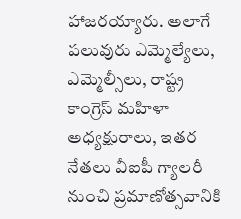హాజరయ్యారు. అలాగే పలువురు ఎమ్మెల్యేలు, ఎమ్మెల్సీలు, రాష్ట్ర కాంగ్రెస్ మహిళా అధ్యక్షురాలు, ఇతర నేతలు వీఐపీ గ్యాలరీ నుంచి ప్రమాణోత్సవానికి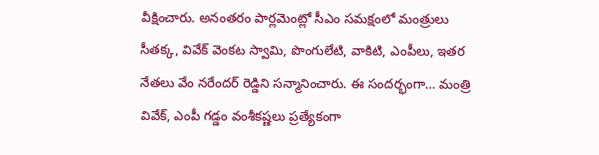వీక్షించారు. అనంతరం పార్లమెంట్లో సీఎం సమక్షంలో మంత్రులు సీతక్క, వివేక్ వెంకట స్వామి, పొంగులేటి, వాకిటి, ఎంపీలు, ఇతర నేతలు వేం నరేందర్ రెడ్డిని సన్మానించారు. ఈ సందర్భంగా… మంత్రి వివేక్, ఎంపీ గడ్డం వంశీకష్ణలు ప్రత్యేకంగా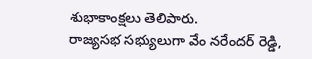శుభాకాంక్షలు తెలిపారు.
రాజ్యసభ సభ్యులుగా వేం నరేందర్ రెడ్డి,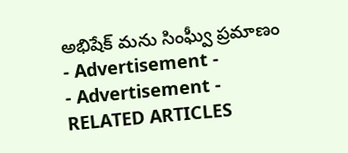అభిషేక్ మను సింఘ్వీ ప్రమాణం
- Advertisement -
- Advertisement -
RELATED ARTICLES